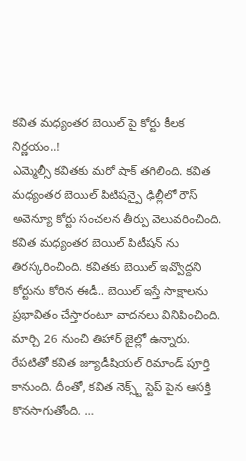కవిత మధ్యంతర బెయిల్ పై కోర్టు కీలక నిర్ణయం..!
ఎమ్మెల్సీ కవితకు మరో షాక్ తగిలింది. కవిత మధ్యంతర బెయిల్ పిటిషన్పై ఢిల్లీలో రౌస్ అవెన్యూ కోర్టు సంచలన తీర్పు వెలువరించింది. కవిత మధ్యంతర బెయిల్ పిటీషన్ ను తిరస్కరించింది. కవితకు బెయిల్ ఇవ్వొద్దని కోర్టును కోరిన ఈడీ.. బెయిల్ ఇస్తే సాక్షాలను ప్రభావితం చేస్తారంటూ వాదనలు వినిపించింది. మార్చి 26 నుంచి తిహార్ జైల్లో ఉన్నారు. రేపటితో కవిత జ్యూడీషియల్ రిమాండ్ పూర్తి కానుంది. దీంతో, కవిత నెక్స్ట్ స్టెప్ పైన ఆసక్తి కొనసాగుతోంది. …